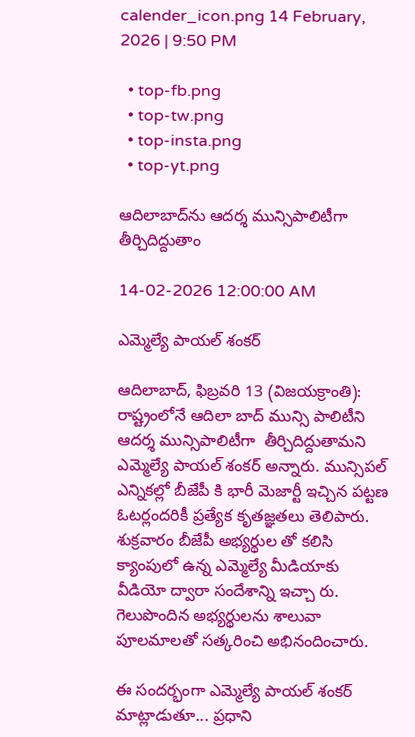calender_icon.png 14 February, 2026 | 9:50 PM

  • top-fb.png
  • top-tw.png
  • top-insta.png
  • top-yt.png

ఆదిలాబాద్‌ను ఆదర్శ మున్సిపాలిటీగా తీర్చిదిద్దుతాం

14-02-2026 12:00:00 AM

ఎమ్మెల్యే పాయల్ శంకర్

ఆదిలాబాద్, ఫిబ్రవరి 13 (విజయక్రాంతి):  రాష్ట్రంలోనే ఆదిలా బాద్ మున్సి పాలిటీని ఆదర్శ మున్సిపాలిటీగా  తీర్చిదిద్దుతామని ఎమ్మెల్యే పాయల్ శంకర్ అన్నారు. మున్సిపల్ ఎన్నికల్లో బీజేపీ కి భారీ మెజార్టీ ఇచ్చిన పట్టణ ఓటర్లందరికీ ప్రత్యేక కృతజ్ఞతలు తెలిపారు. శుక్రవారం బీజేపీ అభ్యర్థుల తో కలిసి క్యాంపులో ఉన్న ఎమ్మెల్యే మీడియాకు  వీడియో ద్వారా సందేశాన్ని ఇచ్చా రు. గెలుపొందిన అభ్యర్థులను శాలువా పూలమాలతో సత్కరించి అభినందించారు.

ఈ సందర్భంగా ఎమ్మెల్యే పాయల్ శంకర్ మాట్లాడుతూ... ప్రధాని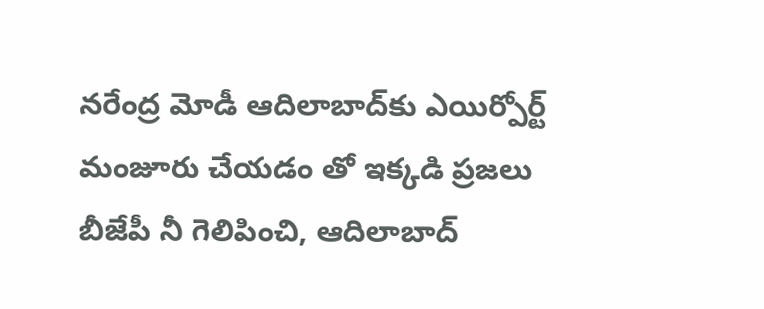నరేంద్ర మోడీ ఆదిలాబాద్‌కు ఎయిర్పోర్ట్ మంజూరు చేయడం తో ఇక్కడి ప్రజలు బీజేపీ నీ గెలిపించి, ఆదిలాబాద్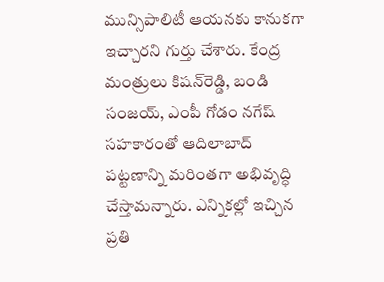మున్సిపాలిటీ ఆయనకు కానుకగా ఇచ్చారని గుర్తు చేశారు. కేంద్ర మంత్రులు కిషన్‌రెడ్డి, బండి సంజయ్, ఎంపీ గోడం నగేష్ సహకారంతో ఆదిలాబాద్ పట్టణాన్ని మరింతగా అభివృద్ధి చేస్తామన్నారు. ఎన్నికల్లో ఇచ్చిన ప్రతి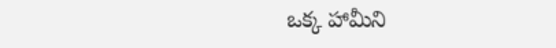ఒక్క హామీని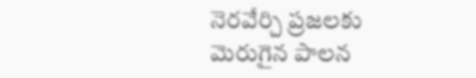నెరవేర్చి ప్రజలకు మెరుగైన పాలన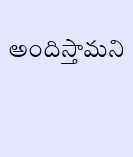అందిస్తామని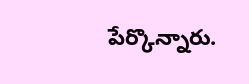పేర్కొన్నారు.